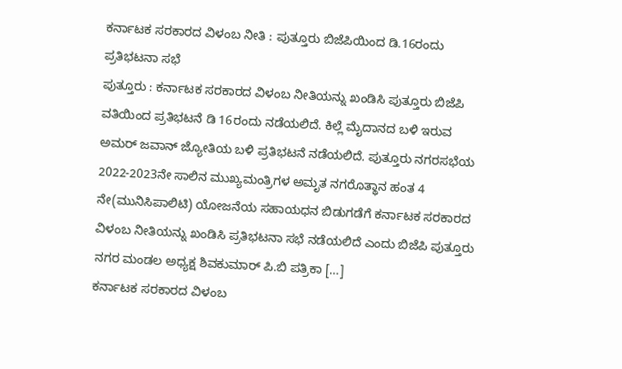ಕರ್ನಾಟಕ ಸರಕಾರದ ವಿಳಂಬ ನೀತಿ : ಪುತ್ತೂರು ಬಿಜೆಪಿಯಿಂದ ಡಿ.16ರಂದು ಪ್ರತಿಭಟನಾ ಸಭೆ
ಪುತ್ತೂರು : ಕರ್ನಾಟಕ ಸರಕಾರದ ವಿಳಂಬ ನೀತಿಯನ್ನು ಖಂಡಿಸಿ ಪುತ್ತೂರು ಬಿಜೆಪಿ ವತಿಯಿಂದ ಪ್ರತಿಭಟನೆ ಡಿ 16ರಂದು ನಡೆಯಲಿದೆ. ಕಿಲ್ಲೆ ಮೈದಾನದ ಬಳಿ ಇರುವ ಅಮರ್ ಜವಾನ್ ಜ್ಯೋತಿಯ ಬಳಿ ಪ್ರತಿಭಟನೆ ನಡೆಯಲಿದೆ. ಪುತ್ತೂರು ನಗರಸಭೆಯ 2022-2023ನೇ ಸಾಲಿನ ಮುಖ್ಯಮಂತ್ರಿಗಳ ಅಮೃತ ನಗರೊತ್ಥಾನ ಹಂತ 4 ನೇ(ಮುನಿಸಿಪಾಲಿಟಿ) ಯೋಜನೆಯ ಸಹಾಯಧನ ಬಿಡುಗಡೆಗೆ ಕರ್ನಾಟಕ ಸರಕಾರದ ವಿಳಂಬ ನೀತಿಯನ್ನು ಖಂಡಿಸಿ ಪ್ರತಿಭಟನಾ ಸಭೆ ನಡೆಯಲಿದೆ ಎಂದು ಬಿಜೆಪಿ ಪುತ್ತೂರು ನಗರ ಮಂಡಲ ಅಧ್ಯಕ್ಷ ಶಿವಕುಮಾರ್ ಪಿ.ಬಿ ಪತ್ರಿಕಾ […]
ಕರ್ನಾಟಕ ಸರಕಾರದ ವಿಳಂಬ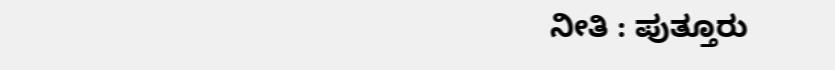ನೀತಿ : ಪುತ್ತೂರು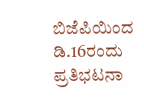ಬಿಜೆಪಿಯಿಂದ ಡಿ.16ರಂದು ಪ್ರತಿಭಟನಾ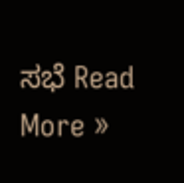ಸಭೆ Read More »